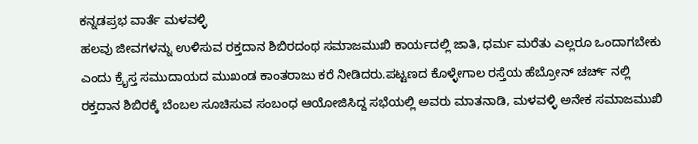ಕನ್ನಡಪ್ರಭ ವಾರ್ತೆ ಮಳವಳ್ಳಿ
ಹಲವು ಜೀವಗಳನ್ನು ಉಳಿಸುವ ರಕ್ತದಾನ ಶಿಬಿರದಂಥ ಸಮಾಜಮುಖಿ ಕಾರ್ಯದಲ್ಲಿ ಜಾತಿ, ಧರ್ಮ ಮರೆತು ಎಲ್ಲರೂ ಒಂದಾಗಬೇಕು ಎಂದು ಕ್ರೈಸ್ತ ಸಮುದಾಯದ ಮುಖಂಡ ಕಾಂತರಾಜು ಕರೆ ನೀಡಿದರು.ಪಟ್ಟಣದ ಕೊಳ್ಳೇಗಾಲ ರಸ್ತೆಯ ಹೆಬ್ರೋನ್ ಚರ್ಚ್ ನಲ್ಲಿ ರಕ್ತದಾನ ಶಿಬಿರಕ್ಕೆ ಬೆಂಬಲ ಸೂಚಿಸುವ ಸಂಬಂಧ ಆಯೋಜಿಸಿದ್ದ ಸಭೆಯಲ್ಲಿ ಅವರು ಮಾತನಾಡಿ, ಮಳವಳ್ಳಿ ಅನೇಕ ಸಮಾಜಮುಖಿ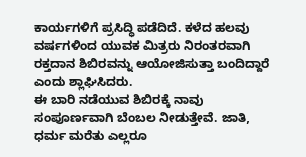ಕಾರ್ಯಗಳಿಗೆ ಪ್ರಸಿದ್ಧಿ ಪಡೆದಿದೆ. ಕಳೆದ ಹಲವು ವರ್ಷಗಳಿಂದ ಯುವಕ ಮಿತ್ರರು ನಿರಂತರವಾಗಿ ರಕ್ತದಾನ ಶಿಬಿರವನ್ನು ಆಯೋಜಿಸುತ್ತಾ ಬಂದಿದ್ದಾರೆ ಎಂದು ಶ್ಲಾಘಿಸಿದರು.
ಈ ಬಾರಿ ನಡೆಯುವ ಶಿಬಿರಕ್ಕೆ ನಾವು ಸಂಪೂರ್ಣವಾಗಿ ಬೆಂಬಲ ನೀಡುತ್ತೇವೆ. ಜಾತಿ, ಧರ್ಮ ಮರೆತು ಎಲ್ಲರೂ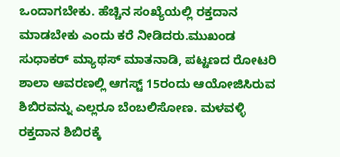ಒಂದಾಗಬೇಕು. ಹೆಚ್ಚಿನ ಸಂಖ್ಯೆಯಲ್ಲಿ ರಕ್ತದಾನ ಮಾಡಬೇಕು ಎಂದು ಕರೆ ನೀಡಿದರು.ಮುಖಂಡ ಸುಧಾಕರ್ ಮ್ಯಾಥಸ್ ಮಾತನಾಡಿ, ಪಟ್ಟಣದ ರೋಟರಿ ಶಾಲಾ ಆವರಣಲ್ಲಿ ಆಗಸ್ಟ್ 15ರಂದು ಆಯೋಜಿಸಿರುವ ಶಿಬಿರವನ್ನು ಎಲ್ಲರೂ ಬೆಂಬಲಿಸೋಣ. ಮಳವಳ್ಳಿ ರಕ್ತದಾನ ಶಿಬಿರಕ್ಕೆ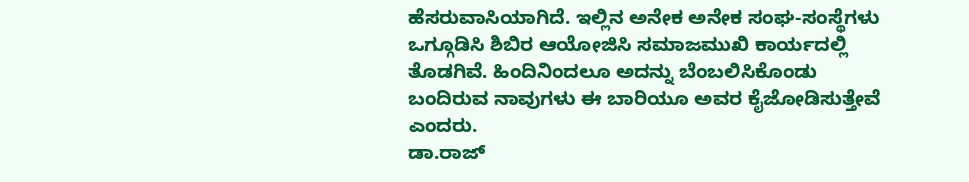ಹೆಸರುವಾಸಿಯಾಗಿದೆ. ಇಲ್ಲಿನ ಅನೇಕ ಅನೇಕ ಸಂಘ-ಸಂಸ್ಥೆಗಳು ಒಗ್ಗೂಡಿಸಿ ಶಿಬಿರ ಆಯೋಜಿಸಿ ಸಮಾಜಮುಖಿ ಕಾರ್ಯದಲ್ಲಿ ತೊಡಗಿವೆ. ಹಿಂದಿನಿಂದಲೂ ಅದನ್ನು ಬೆಂಬಲಿಸಿಕೊಂಡು ಬಂದಿರುವ ನಾವುಗಳು ಈ ಬಾರಿಯೂ ಅವರ ಕೈಜೋಡಿಸುತ್ತೇವೆ ಎಂದರು.
ಡಾ.ರಾಜ್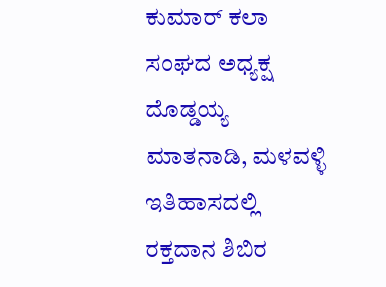ಕುಮಾರ್ ಕಲಾ ಸಂಘದ ಅಧ್ಯಕ್ಷ ದೊಡ್ಡಯ್ಯ ಮಾತನಾಡಿ, ಮಳವಳ್ಳಿ ಇತಿಹಾಸದಲ್ಲಿ ರಕ್ತದಾನ ಶಿಬಿರ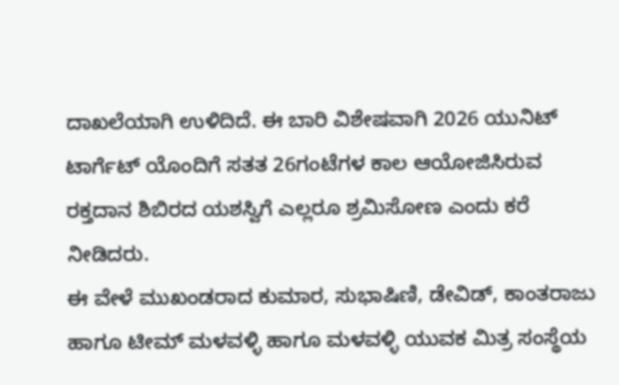ದಾಖಲೆಯಾಗಿ ಉಳಿದಿದೆ. ಈ ಬಾರಿ ವಿಶೇಷವಾಗಿ 2026 ಯುನಿಟ್ ಟಾರ್ಗೆಟ್ ಯೊಂದಿಗೆ ಸತತ 26ಗಂಟೆಗಳ ಕಾಲ ಆಯೋಜಿಸಿರುವ ರಕ್ತದಾನ ಶಿಬಿರದ ಯಶಸ್ವಿಗೆ ಎಲ್ಲರೂ ಶ್ರಮಿಸೋಣ ಎಂದು ಕರೆ ನೀಡಿದರು.
ಈ ವೇಳೆ ಮುಖಂಡರಾದ ಕುಮಾರ, ಸುಭಾಷಿಣಿ, ಡೇವಿಡ್, ಕಾಂತರಾಜು ಹಾಗೂ ಟೀಮ್ ಮಳವಳ್ಳಿ ಹಾಗೂ ಮಳವಳ್ಳಿ ಯುವಕ ಮಿತ್ರ ಸಂಸ್ಥೆಯ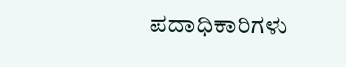ಪದಾಧಿಕಾರಿಗಳು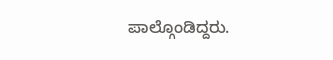ಪಾಲ್ಗೊಂಡಿದ್ದರು.